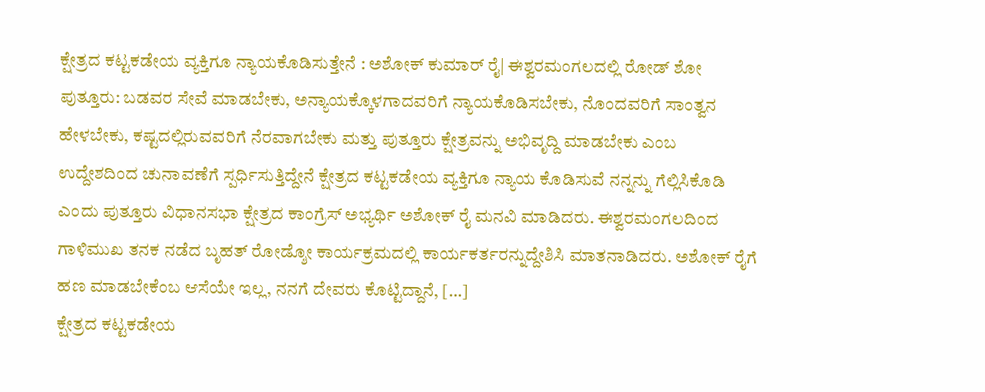ಕ್ಷೇತ್ರದ ಕಟ್ಟಕಡೇಯ ವ್ಯಕ್ತಿಗೂ ನ್ಯಾಯಕೊಡಿಸುತ್ತೇನೆ : ಅಶೋಕ್ ಕುಮಾರ್ ರೈ| ಈಶ್ವರಮಂಗಲದಲ್ಲಿ ರೋಡ್ ಶೋ
ಪುತ್ತೂರು: ಬಡವರ ಸೇವೆ ಮಾಡಬೇಕು, ಅನ್ಯಾಯಕ್ಕೊಳಗಾದವರಿಗೆ ನ್ಯಾಯಕೊಡಿಸಬೇಕು, ನೊಂದವರಿಗೆ ಸಾಂತ್ವನ ಹೇಳಬೇಕು, ಕಷ್ಟದಲ್ಲಿರುವವರಿಗೆ ನೆರವಾಗಬೇಕು ಮತ್ತು ಪುತ್ತೂರು ಕ್ಷೇತ್ರವನ್ನು ಅಭಿವೃದ್ದಿ ಮಾಡಬೇಕು ಎಂಬ ಉದ್ದೇಶದಿಂದ ಚುನಾವಣೆಗೆ ಸ್ಪರ್ಧಿಸುತ್ತಿದ್ದೇನೆ ಕ್ಷೇತ್ರದ ಕಟ್ಟಕಡೇಯ ವ್ಯಕ್ತಿಗೂ ನ್ಯಾಯ ಕೊಡಿಸುವೆ ನನ್ನನ್ನು ಗೆಲ್ಲಿಸಿಕೊಡಿ ಎಂದು ಪುತ್ತೂರು ವಿಧಾನಸಭಾ ಕ್ಷೇತ್ರದ ಕಾಂಗ್ರೆಸ್ ಅಭ್ಯರ್ಥಿ ಅಶೋಕ್ ರೈ ಮನವಿ ಮಾಡಿದರು. ಈಶ್ವರಮಂಗಲದಿಂದ ಗಾಳಿಮುಖ ತನಕ ನಡೆದ ಬೃಹತ್ ರೋಡ್ಶೋ ಕಾರ್ಯಕ್ರಮದಲ್ಲಿ ಕಾರ್ಯಕರ್ತರನ್ನುದ್ದೇಶಿಸಿ ಮಾತನಾಡಿದರು. ಅಶೋಕ್ ರೈಗೆ ಹಣ ಮಾಡಬೇಕೆಂಬ ಆಸೆಯೇ ಇಲ್ಲ, ನನಗೆ ದೇವರು ಕೊಟ್ಟಿದ್ದಾನೆ, […]
ಕ್ಷೇತ್ರದ ಕಟ್ಟಕಡೇಯ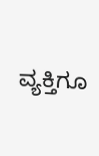ವ್ಯಕ್ತಿಗೂ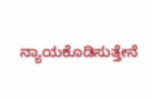ನ್ಯಾಯಕೊಡಿಸುತ್ತೇನೆ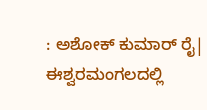: ಅಶೋಕ್ ಕುಮಾರ್ ರೈ| ಈಶ್ವರಮಂಗಲದಲ್ಲಿ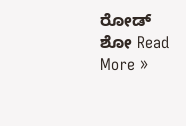ರೋಡ್ ಶೋ Read More »